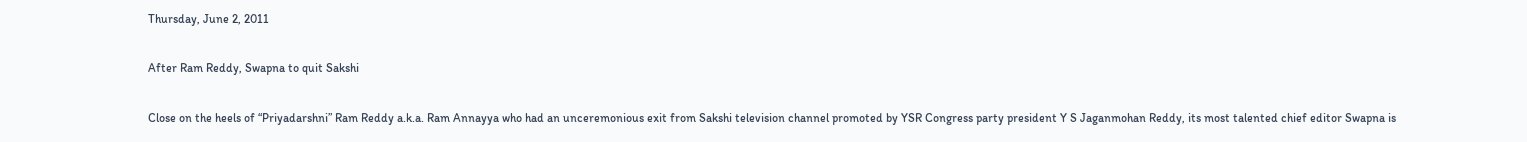Thursday, June 2, 2011

After Ram Reddy, Swapna to quit Sakshi

Close on the heels of “Priyadarshni” Ram Reddy a.k.a. Ram Annayya who had an unceremonious exit from Sakshi television channel promoted by YSR Congress party president Y S Jaganmohan Reddy, its most talented chief editor Swapna is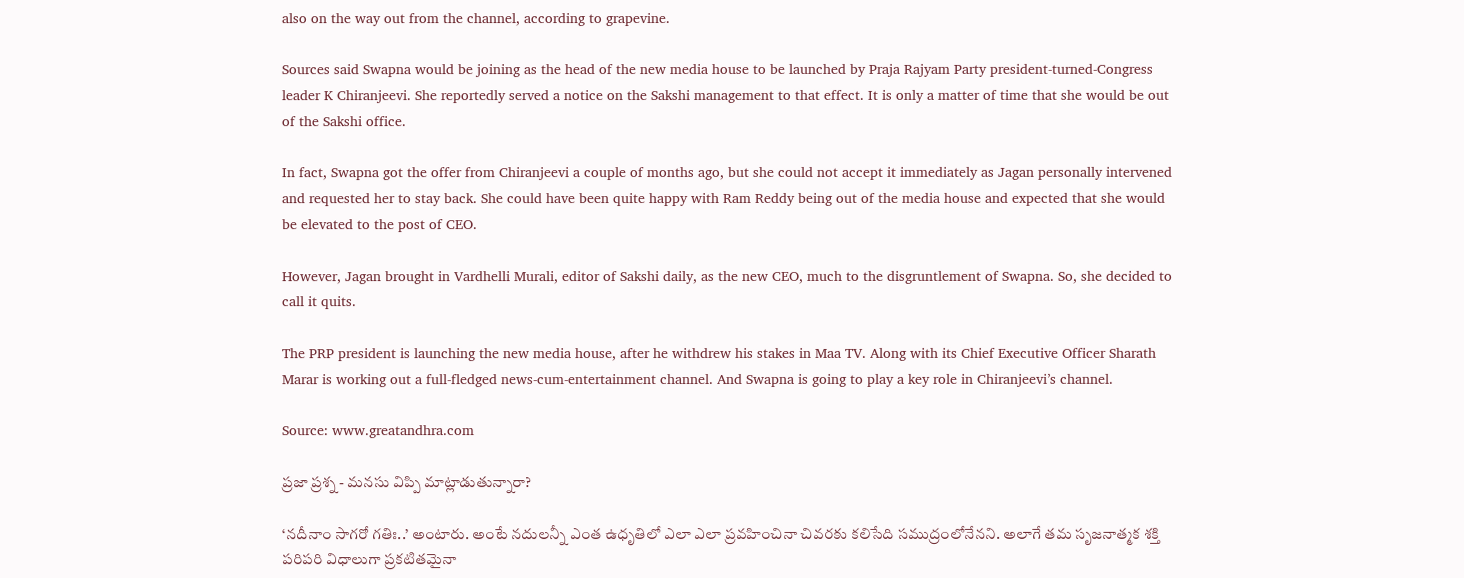also on the way out from the channel, according to grapevine.

Sources said Swapna would be joining as the head of the new media house to be launched by Praja Rajyam Party president-turned-Congress leader K Chiranjeevi. She reportedly served a notice on the Sakshi management to that effect. It is only a matter of time that she would be out of the Sakshi office.

In fact, Swapna got the offer from Chiranjeevi a couple of months ago, but she could not accept it immediately as Jagan personally intervened and requested her to stay back. She could have been quite happy with Ram Reddy being out of the media house and expected that she would be elevated to the post of CEO.

However, Jagan brought in Vardhelli Murali, editor of Sakshi daily, as the new CEO, much to the disgruntlement of Swapna. So, she decided to call it quits.

The PRP president is launching the new media house, after he withdrew his stakes in Maa TV. Along with its Chief Executive Officer Sharath Marar is working out a full-fledged news-cum-entertainment channel. And Swapna is going to play a key role in Chiranjeevi’s channel.

Source: www.greatandhra.com

ప్రజా ప్రశ్న - మనసు విప్పి మాట్లాడుతున్నారా?

‘నదీనాం సాగరో గతిః..’ అంటారు. అంటే నదులన్నీ ఎంత ఉధృతిలో ఎలా ఎలా ప్రవహించినా చివరకు కలిసేది సముద్రంలోనేనని. అలాగే తమ సృజనాత్మక శక్తి పరిపరి విధాలుగా ప్రకటితమైనా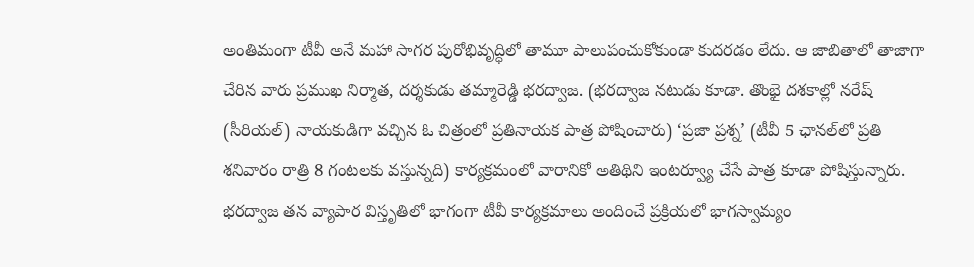అంతిమంగా టీవీ అనే మహా సాగర పురోభివృద్ధిలో తామూ పాలుపంచుకోకుండా కుదరడం లేదు. ఆ జాబితాలో తాజాగా చేరిన వారు ప్రముఖ నిర్మాత, దర్శకుడు తమ్మారెడ్డి భరద్వాజ. (భరద్వాజ నటుడు కూడా. తొంభై దశకాల్లో నరేష్ (సీరియల్) నాయకుడిగా వచ్చిన ఓ చిత్రంలో ప్రతినాయక పాత్ర పోషించారు) ‘ప్రజా ప్రశ్న’ (టీవీ 5 ఛానల్‌లో ప్రతి శనివారం రాత్రి 8 గంటలకు వస్తున్నది) కార్యక్రమంలో వారానికో అతిథిని ఇంటర్వ్యూ చేసే పాత్ర కూడా పోషిస్తున్నారు. భరద్వాజ తన వ్యాపార విస్తృతిలో భాగంగా టీవీ కార్యక్రమాలు అందించే ప్రక్రియలో భాగస్వామ్యం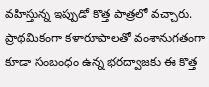వహిస్తున్న ఇప్పుడో కొత్త పాత్రలో వచ్చారు. ప్రాథమికంగా కళారూపాలతో వంశానుగతంగా కూడా సంబంధం ఉన్న భరద్వాజకు ఈ కొత్త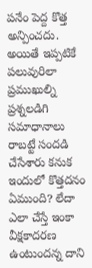పనేం పెద్ద కొత్త అన్పించదు. అయితే ఇప్పటికే పలువురిలా ప్రముఖుల్ని ప్రశ్నలడిగి సమాధానాలు రాబట్టే సందడి చేసేశారు కనుక ఇందులో కొత్తదనం ఏముంది? లేదా ఎలా చేస్తే ఇంకా వీక్షకాదరణ ఉంటుందన్న దాని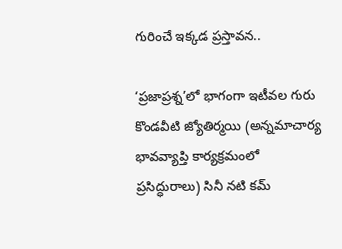గురించే ఇక్కడ ప్రస్తావన..

‘ప్రజాప్రశ్న’లో భాగంగా ఇటీవల గురు కొండవీటి జ్యోతిర్మయి (అన్నమాచార్య భావవ్యాప్తి కార్యక్రమంలో ప్రసిద్ధురాలు) సినీ నటి కమ్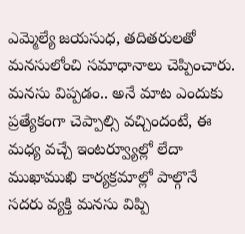ఎమ్మెల్యే జయసుధ, తదితరులతో మనసులోంచి సమాధానాలు చెప్పించారు. మనసు విప్పడం.. అనే మాట ఎందుకు ప్రత్యేకంగా చెప్పాల్సి వచ్చిందంటే, ఈ మధ్య వచ్చే ఇంటర్వ్యూల్లో లేదా ముఖాముఖి కార్యక్రమాల్లో పాల్గొనే సదరు వ్యక్తి మనసు విప్పి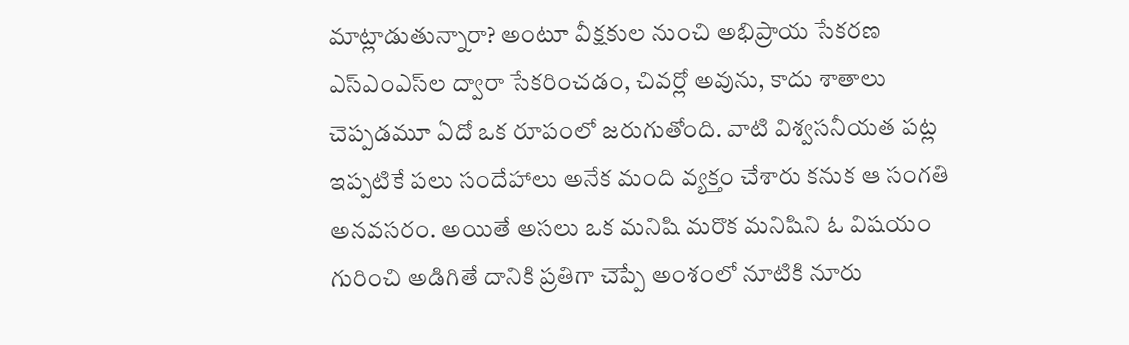మాట్లాడుతున్నారా? అంటూ వీక్షకుల నుంచి అభిప్రాయ సేకరణ ఎస్‌ఎంఎస్‌ల ద్వారా సేకరించడం, చివర్లో అవును, కాదు శాతాలు చెప్పడమూ ఏదో ఒక రూపంలో జరుగుతోంది. వాటి విశ్వసనీయత పట్ల ఇప్పటికే పలు సందేహాలు అనేక మంది వ్యక్తం చేశారు కనుక ఆ సంగతి అనవసరం. అయితే అసలు ఒక మనిషి మరొక మనిషిని ఓ విషయం గురించి అడిగితే దానికి ప్రతిగా చెప్పే అంశంలో నూటికి నూరు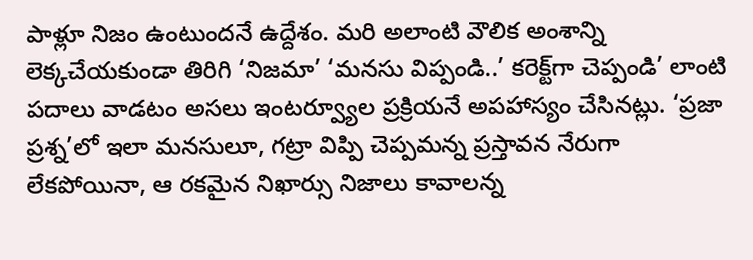పాళ్లూ నిజం ఉంటుందనే ఉద్దేశం. మరి అలాంటి వౌలిక అంశాన్ని లెక్కచేయకుండా తిరిగి ‘నిజమా’ ‘మనసు విప్పండి..’ కరెక్ట్‌గా చెప్పండి’ లాంటి పదాలు వాడటం అసలు ఇంటర్వ్యూల ప్రక్రియనే అపహాస్యం చేసినట్లు. ‘ప్రజా ప్రశ్న’లో ఇలా మనసులూ, గట్రా విప్పి చెప్పమన్న ప్రస్తావన నేరుగా లేకపోయినా, ఆ రకమైన నిఖార్సు నిజాలు కావాలన్న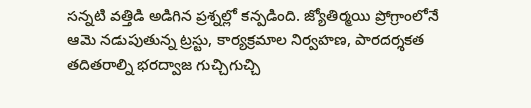సన్నటి వత్తిడి అడిగిన ప్రశ్నల్లో కన్పడింది. జ్యోతిర్మయి ప్రోగ్రాంలోనే ఆమె నడుపుతున్న ట్రస్టు, కార్యక్రమాల నిర్వహణ, పారదర్శకత తదితరాల్ని భరద్వాజ గుచ్చిగుచ్చి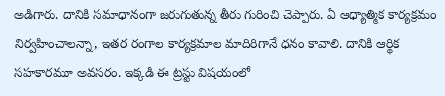అడిగారు. దానికి సమాధానంగా జరుగుతున్న తీరు గురించి చెప్పారు. ఏ ఆధ్యాత్మిక కార్యక్రమం నిర్వహించాలన్నా, ఇతర రంగాల కార్యక్రమాల మాదిరిగానే ధనం కావాలి. దానికి ఆర్థిక సహకారమూ అవసరం. ఇక్కడి ఈ ట్రస్టు విషయంలో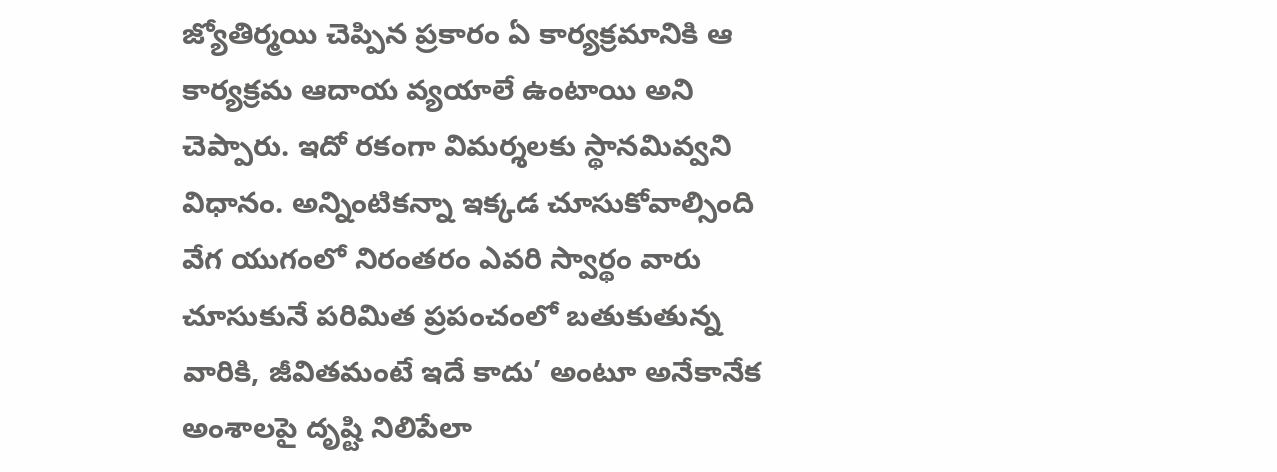జ్యోతిర్మయి చెప్పిన ప్రకారం ఏ కార్యక్రమానికి ఆ కార్యక్రమ ఆదాయ వ్యయాలే ఉంటాయి అని చెప్పారు. ఇదో రకంగా విమర్శలకు స్థానమివ్వని విధానం. అన్నింటికన్నా ఇక్కడ చూసుకోవాల్సింది వేగ యుగంలో నిరంతరం ఎవరి స్వార్థం వారు చూసుకునే పరిమిత ప్రపంచంలో బతుకుతున్న వారికి, జీవితమంటే ఇదే కాదు’ అంటూ అనేకానేక అంశాలపై దృష్టి నిలిపేలా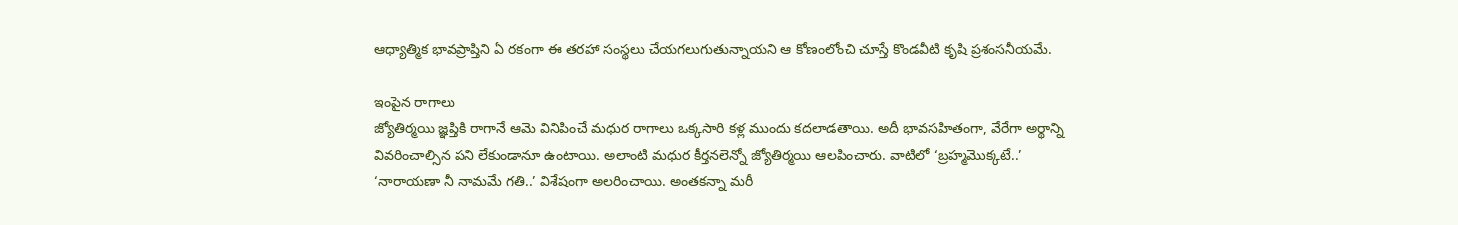ఆధ్యాత్మిక భావప్రాప్తిని ఏ రకంగా ఈ తరహా సంస్థలు చేయగలుగుతున్నాయని ఆ కోణంలోంచి చూస్తే కొండవీటి కృషి ప్రశంసనీయమే.

ఇంపైన రాగాలు
జ్యోతిర్మయి జ్ఞప్తికి రాగానే ఆమె వినిపించే మధుర రాగాలు ఒక్కసారి కళ్ల ముందు కదలాడతాయి. అదీ భావసహితంగా, వేరేగా అర్థాన్ని వివరించాల్సిన పని లేకుండానూ ఉంటాయి. అలాంటి మధుర కీర్తనలెన్నో జ్యోతిర్మయి ఆలపించారు. వాటిలో ‘బ్రహ్మమొక్కటే..’ ‘నారాయణా నీ నామమే గతి..’ విశేషంగా అలరించాయి. అంతకన్నా మరీ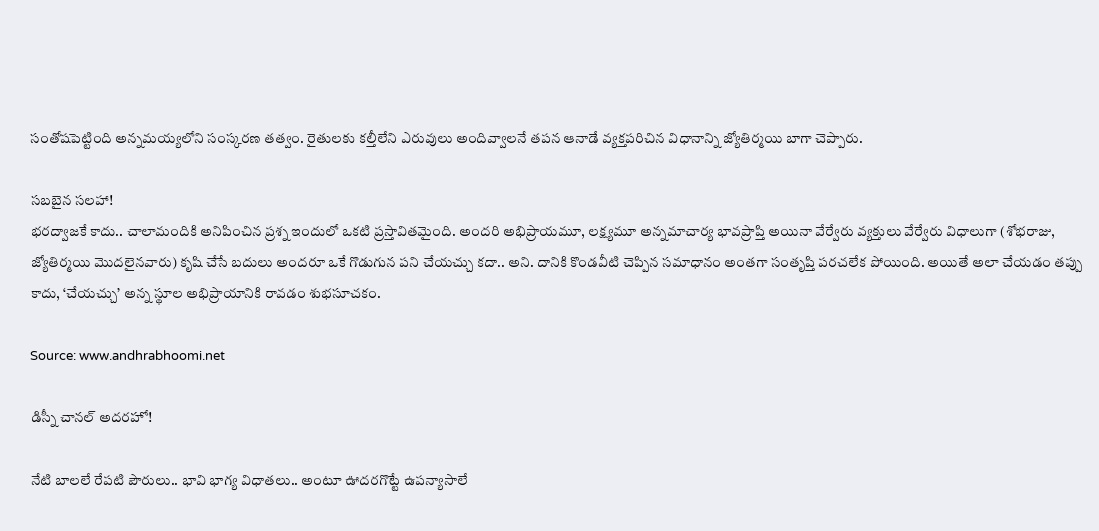సంతోషపెట్టింది అన్నమయ్యలోని సంస్కరణ తత్వం. రైతులకు కల్తీలేని ఎరువులు అందివ్వాలనే తపన ఆనాడే వ్యక్తపరిచిన విధానాన్ని జ్యోతిర్మయి బాగా చెప్పారు.

సబబైన సలహా!
భరద్వాజకే కాదు.. చాలామందికి అనిపించిన ప్రశ్న ఇందులో ఒకటి ప్రస్తావితమైంది. అందరి అభిప్రాయమూ, లక్ష్యమూ అన్నమాచార్య భావప్రాప్తి అయినా వేర్వేరు వ్యక్తులు వేర్వేరు విధాలుగా (శోభరాజు, జ్యోతిర్మయి మొదలైనవారు) కృషి చేసే బదులు అందరూ ఒకే గొడుగున పని చేయచ్చు కదా.. అని. దానికి కొండవీటి చెప్పిన సమాధానం అంతగా సంతృప్తి పరచలేక పోయింది. అయితే అలా చేయడం తప్పు కాదు, ‘చేయచ్చు’ అన్న స్థూల అభిప్రాయానికి రావడం శుభసూచకం.

Source: www.andhrabhoomi.net

డిస్నీ చానల్ అదరహో!

నేటి బాలలే రేపటి పౌరులు.. భావి భాగ్య విధాతలు.. అంటూ ఊదరగొట్టే ఉపన్యాసాలే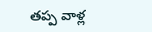తప్ప వాళ్ల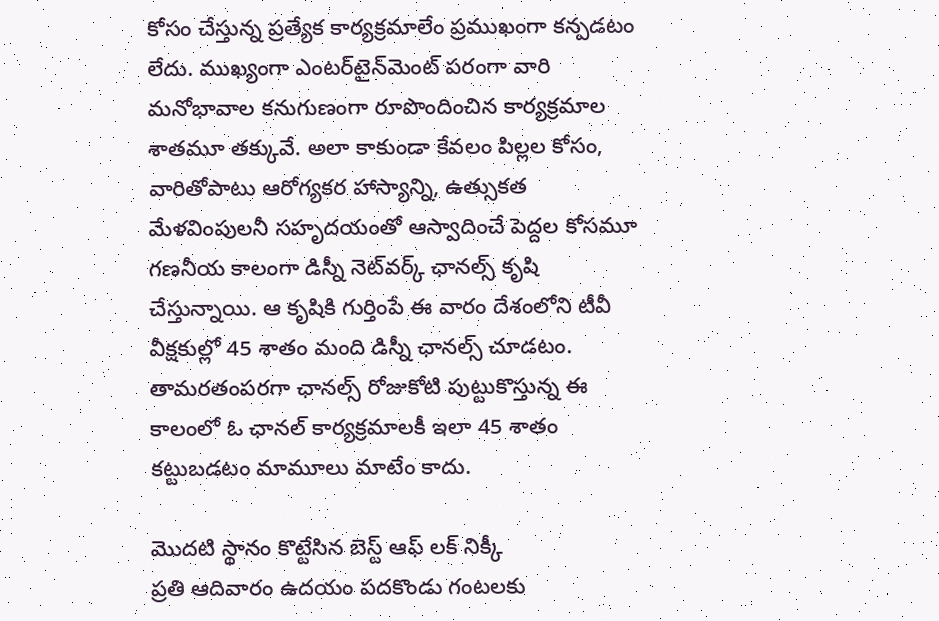కోసం చేస్తున్న ప్రత్యేక కార్యక్రమాలేం ప్రముఖంగా కన్పడటం లేదు. ముఖ్యంగా ఎంటర్‌టైన్‌మెంట్ పరంగా వారి మనోభావాల కనుగుణంగా రూపొందించిన కార్యక్రమాల శాతమూ తక్కువే. అలా కాకుండా కేవలం పిల్లల కోసం, వారితోపాటు ఆరోగ్యకర హాస్యాన్ని, ఉత్సుకత మేళవింపులనీ సహృదయంతో ఆస్వాదించే పెద్దల కోసమూ గణనీయ కాలంగా డిస్నీ నెట్‌వర్క్ ఛానల్స్ కృషి చేస్తున్నాయి. ఆ కృషికి గుర్తింపే ఈ వారం దేశంలోని టీవీ వీక్షకుల్లో 45 శాతం మంది డిస్నీ ఛానల్స్ చూడటం. తామరతంపరగా ఛానల్స్ రోజుకోటి పుట్టుకొస్తున్న ఈ కాలంలో ఓ ఛానల్ కార్యక్రమాలకీ ఇలా 45 శాతం కట్టుబడటం మామూలు మాటేం కాదు.

మొదటి స్థానం కొట్టేసిన బెస్ట్ ఆఫ్ లక్ నిక్కీ
ప్రతి ఆదివారం ఉదయం పదకొండు గంటలకు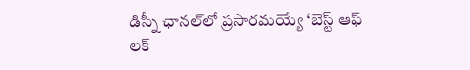డిస్నీ ఛానల్‌లో ప్రసారమయ్యే ‘బెస్ట్ ఆఫ్ లక్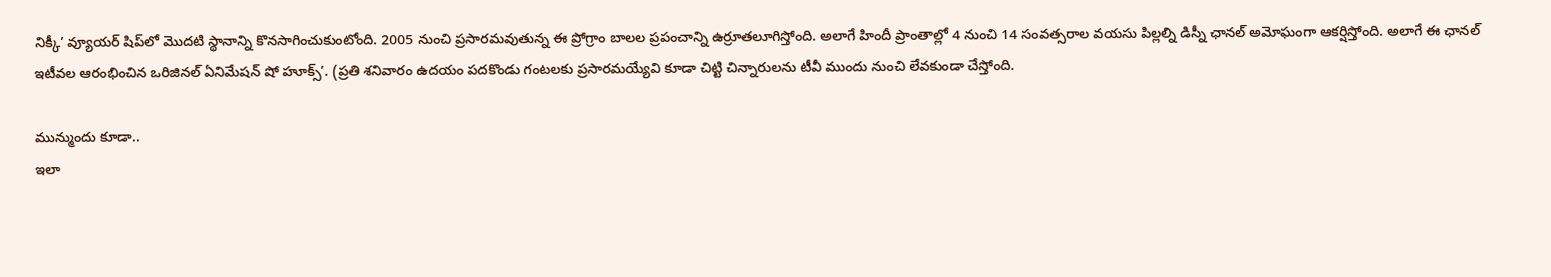నిక్కీ’ వ్యూయర్ షిప్‌లో మొదటి స్థానాన్ని కొనసాగించుకుంటోంది. 2005 నుంచి ప్రసారమవుతున్న ఈ ప్రోగ్రాం బాలల ప్రపంచాన్ని ఉర్రూతలూగిస్తోంది. అలాగే హిందీ ప్రాంతాల్లో 4 నుంచి 14 సంవత్సరాల వయసు పిల్లల్ని డిస్నీ ఛానల్ అమోఘంగా ఆకర్షిస్తోంది. అలాగే ఈ ఛానల్ ఇటీవల ఆరంభించిన ఒరిజినల్ ఏనిమేషన్ షో హూక్స్’. (ప్రతి శనివారం ఉదయం పదకొండు గంటలకు ప్రసారమయ్యేవి కూడా చిట్టి చిన్నారులను టీవీ ముందు నుంచి లేవకుండా చేస్తోంది.

మున్ముందు కూడా..
ఇలా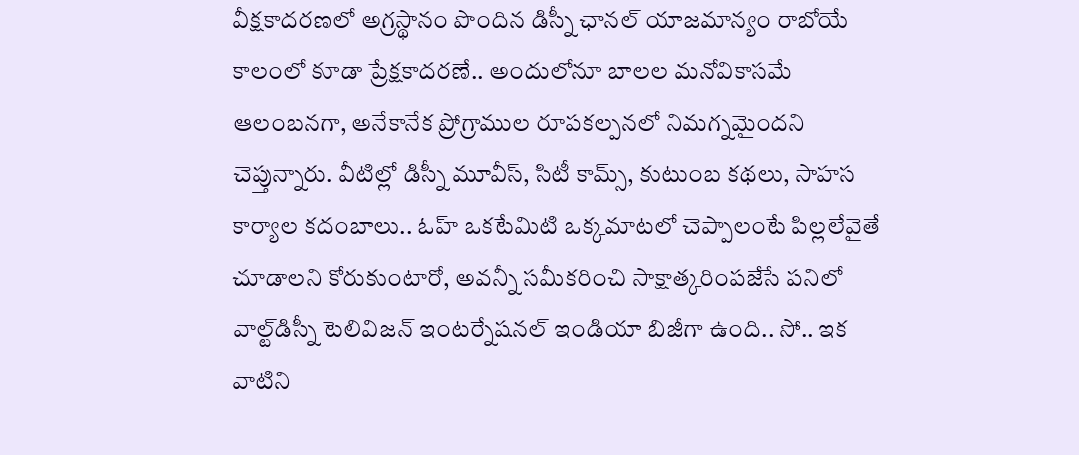వీక్షకాదరణలో అగ్రస్థానం పొందిన డిస్నీ ఛానల్ యాజమాన్యం రాబోయే కాలంలో కూడా ప్రేక్షకాదరణే.. అందులోనూ బాలల మనోవికాసమే ఆలంబనగా, అనేకానేక ప్రోగ్రాముల రూపకల్పనలో నిమగ్నమైందని చెప్తున్నారు. వీటిల్లో డిస్నీ మూవీస్, సిటీ కామ్స్, కుటుంబ కథలు, సాహస కార్యాల కదంబాలు.. ఓహ్ ఒకటేమిటి ఒక్కమాటలో చెప్పాలంటే పిల్లలేవైతే చూడాలని కోరుకుంటారో, అవన్నీ సమీకరించి సాక్షాత్కరింపజేసే పనిలో వాల్ట్‌డిస్నీ టెలివిజన్ ఇంటర్నేషనల్ ఇండియా బిజీగా ఉంది.. సో.. ఇక వాటిని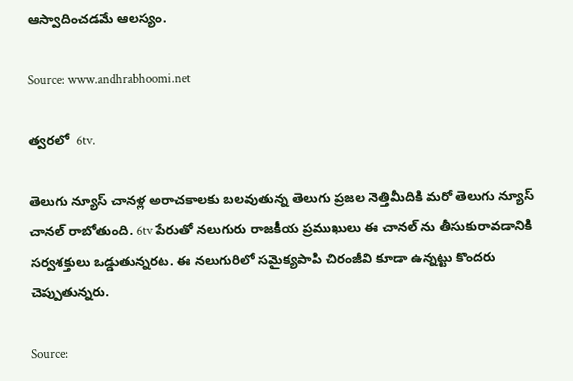ఆస్వాదించడమే ఆలస్యం.

Source: www.andhrabhoomi.net

త్వరలో ‌ 6tv.

తెలుగు న్యూస్‌ చానళ్ల అరాచకాలకు బలవుతున్న తెలుగు ప్రజల నెత్తిమీదికి మరో తెలుగు న్యూస్‌ చానల్ రాబోతుంది. 6tv పేరుతో నలుగురు రాజకీయ ప్రముఖులు ఈ చానల్ ను తీసుకురావడానికి సర్వశక్తులు ఒడ్డుతున్నరట. ఈ నలుగురిలో సమైక్యపాపి చిరంజీవి కూడా ఉన్నట్టు కొందరు చెప్పుతున్నరు.

Source: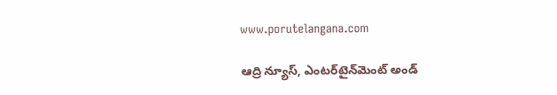www.porutelangana.com

ఆద్రి న్యూస్‌, ఎంటర్‌టైన్‌మెంట్‌ అండ్‌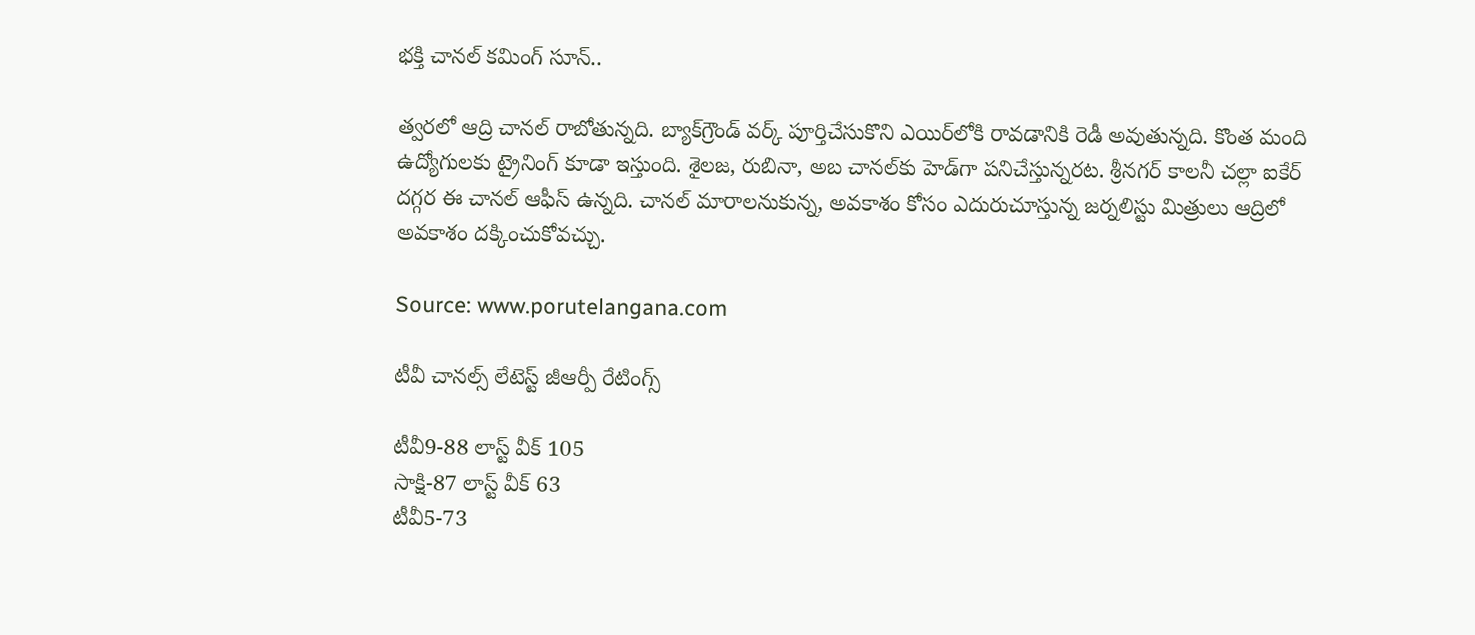భక్తి చానల్‌ కమింగ్‌ సూన్‌..

త్వరలో ఆద్రి చానల్ రాబోతున్నది. బ్యాక్‌గ్రౌండ్‌ వర్క్‌ పూర్తిచేసుకొని ఎయిర్‌లోకి రావడానికి రెడీ అవుతున్నది. కొంత మంది ఉద్యోగులకు ట్రైనింగ్ కూడా ఇస్తుంది. శైలజ, రుబినా, అబ చానల్‌కు హెడ్‌గా పనిచేస్తున్నరట. శ్రీనగర్‌ కాలనీ చల్లా ఐకేర్‌ దగ్గర ఈ చానల్ ఆఫీస్‌ ఉన్నది. చానల్‌ మారాలనుకున్న, అవకాశం కోసం ఎదురుచూస్తున్న జర్నలిస్టు మిత్రులు ఆద్రిలో అవకాశం దక్కించుకోవచ్చు.

Source: www.porutelangana.com

టీవీ చానల్స్‌ లేటెస్ట్ జీఆర్పీ రేటింగ్స్‌

టీవీ9-88 లాస్ట్‌ వీక్‌ 105
సాక్షి-87 లాస్ట్‌ వీక్‌ 63
టీవీ5-73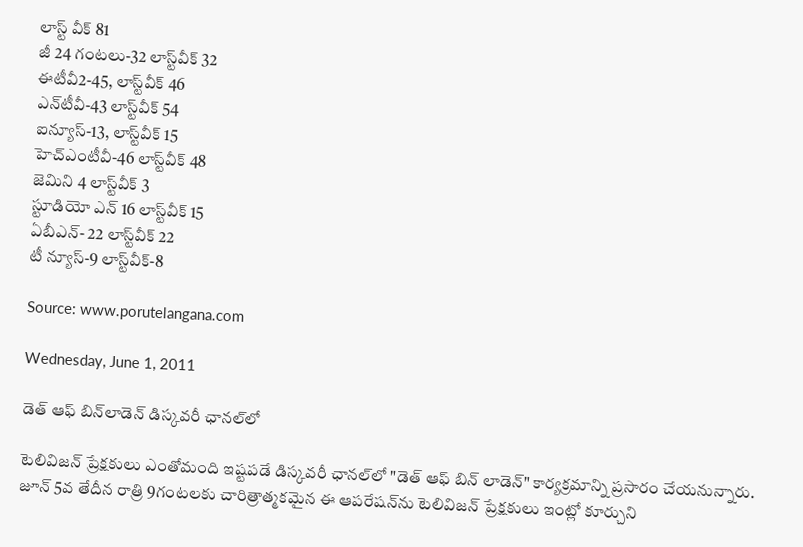లాస్ట్ వీక్‌ 81
జీ 24 గంటలు-32 లాస్ట్‌వీక్‌ 32
ఈటీవీ2-45, లాస్ట్‌వీక్ 46
ఎన్‌టీవీ-43 లాస్ట్‌వీక్‌ 54
ఐన్యూస్‌-13, లాస్ట్‌వీక్‌ 15
హెచ్‌ఎంటీవీ-46 లాస్ట్‌వీక్‌ 48
జెమిని 4 లాస్ట్‌వీక్‌ 3
స్టూడియో ఎన్‌ 16 లాస్ట్‌వీక్‌ 15
ఏబీఎన్‌- 22 లాస్ట్‌వీక్‌ 22
టీ న్యూస్‌-9 లాస్ట్‌వీక్‌-8

Source: www.porutelangana.com

Wednesday, June 1, 2011

డెత్‌ ఆఫ్‌ బిన్‌లాడెన్‌ డిస్కవరీ ఛానల్‌లో

టెలివిజన్‌ ప్రేక్షకులు ఎంతోమంది ఇష్టపడే డిస్కవరీ ఛానల్‌లో "డెత్‌ ఆఫ్‌ బిన్‌ లాడెన్‌" కార్యక్రమాన్ని ప్రసారం చేయనున్నారు. జూన్‌ 5వ తేదీన రాత్రి 9గంటలకు చారిత్రాత్మకమైన ఈ ఆపరేషన్‌ను టెలివిజన్‌ ప్రేక్షకులు ఇంట్లో కూర్చుని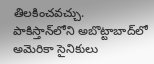తిలకించవచ్చు. పాకిస్తాన్‌లోని అబొట్టాబాద్‌లో అమెరికా సైనికులు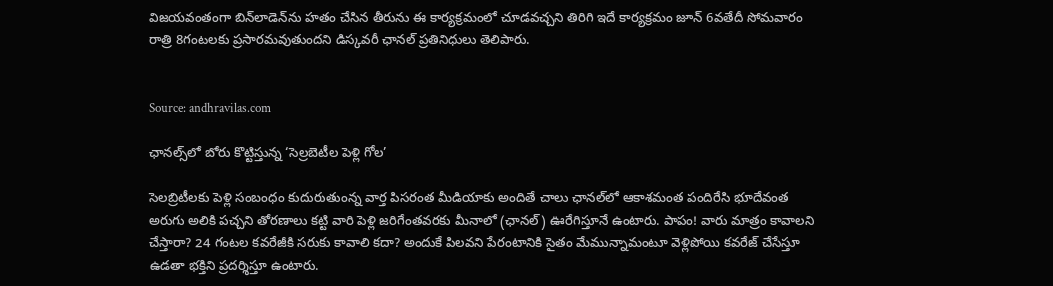విజయవంతంగా బిన్‌లాడెన్‌ను హతం చేసిన తీరును ఈ కార్యక్రమంలో చూడవచ్చని తిరిగి ఇదే కార్యక్రమం జూన్‌ 6వతేదీ సోమవారం రాత్రి 8గంటలకు ప్రసారమవుతుందని డిస్కవరీ ఛానల్‌ ప్రతినిధులు తెలిపారు.


Source: andhravilas.com

ఛానల్స్‌లో బోరు కొట్టిస్తున్న ‘సెల్రబెటీల పెళ్లి గోల’

సెలబ్రిటీలకు పెళ్లి సంబంధం కుదురుతుంన్న వార్త పిసరంత మీడియాకు అందితే చాలు ఛానల్‌లో ఆకాశమంత పందిరేసి భూదేవంత అరుగు అలికి పచ్చని తోరణాలు కట్టి వారి పెళ్లి జరిగేంతవరకు మీనాలో (ఛానల్) ఊరేగిస్తూనే ఉంటారు. పాపం! వారు మాత్రం కావాలని చేస్తారా? 24 గంటల కవరేజీకి సరుకు కావాలి కదా? అందుకే పిలవని పేరంటానికి సైతం మేమున్నామంటూ వెళ్లిపోయి కవరేజ్ చేసేస్తూ ఉడతా భక్తిని ప్రదర్శిస్తూ ఉంటారు.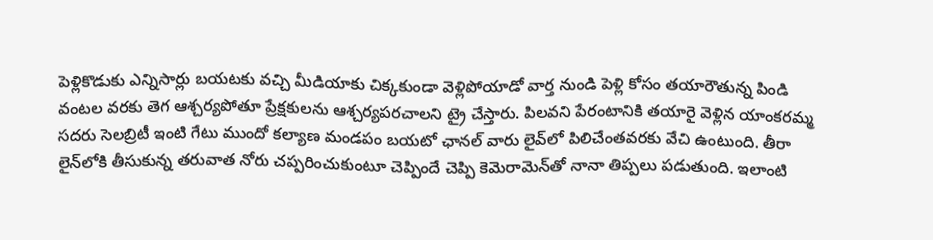పెళ్లికొడుకు ఎన్నిసార్లు బయటకు వచ్చి మీడియాకు చిక్కకుండా వెళ్లిపోయాడో వార్త నుండి పెళ్లి కోసం తయారౌతున్న పిండి వంటల వరకు తెగ ఆశ్చర్యపోతూ ప్రేక్షకులను ఆశ్చర్యపరచాలని ట్రై చేస్తారు. పిలవని పేరంటానికి తయారై వెళ్లిన యాంకరమ్మ సదరు సెలబ్రిటీ ఇంటి గేటు ముందో కల్యాణ మండపం బయటో ఛానల్ వారు లైవ్‌లో పిలిచేంతవరకు వేచి ఉంటుంది. తీరా లైన్‌లోకి తీసుకున్న తరువాత నోరు చప్పరించుకుంటూ చెప్పిందే చెప్పి కెమెరామెన్‌తో నానా తిప్పలు పడుతుంది. ఇలాంటి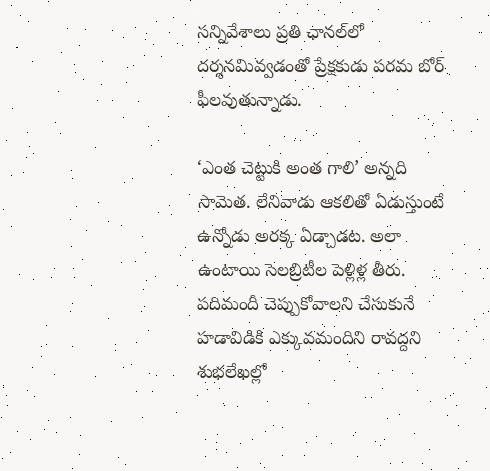సన్నివేశాలు ప్రతి ఛానల్‌లో దర్శనమివ్వడంతో ప్రేక్షకుడు పరమ బోర్ ఫీలవుతున్నాడు.

‘ఎంత చెట్టుకి అంత గాలి’ అన్నది సామెత. లేనివాడు ఆకలితో ఏడుస్తుంటే ఉన్నోడు అరక్క ఏడ్చాడట. అలా ఉంటాయి సెలబ్రిటీల పెళ్లిళ్ల తీరు. పదిమందీ చెప్పుకోవాలని చేసుకునే హడావిడికి ఎక్కువమందిని రావద్దని శుభలేఖల్లో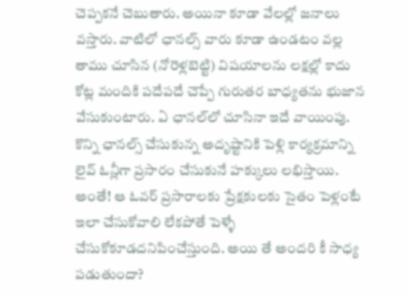చెప్పకనే చెబుతారు. అయినా కూడా వేలల్లో జనాలు వస్తారు. వాటిలో ఛానల్స్ వారు కూడా ఉండటం వల్ల తాము చూసిన (నోరెళ్లబెట్టి) విషయాలను లక్షల్లో కాదు కోట్ల మందికి పదేపదే చెప్పే గురుతర బాధ్యతను భుజాన వేసుకుంటారు. ఏ ఛానల్‌లో చూసినా ఇదే వాయింపు.
కొన్ని ఛానల్స్ చేసుకున్న అదృష్టానికి పెళ్లి కార్యక్రమాన్ని లైవ్ ఓన్లీగా ప్రసారం చేసుకునే హక్కులు లభిస్తాయి. అంతే! ఆ ఓవర్ ప్రసారాలకు ప్రేక్షకులకు సైతం పెళ్లంటే ఇలా చేసుకోవాలి లేకపోతే పెళ్ళే చేసుకోకూడదనిపించేస్తుంది. అయి తే అందరి కీ సాధ్య పడుతుందా?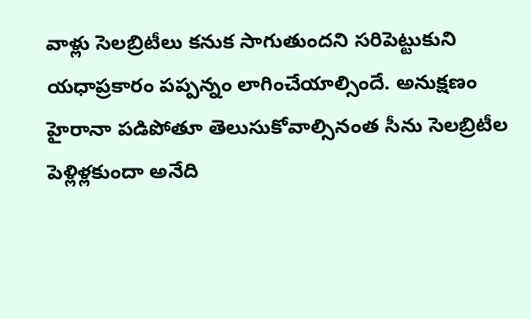వాళ్లు సెలబ్రిటీలు కనుక సాగుతుందని సరిపెట్టుకుని యధాప్రకారం పప్పన్నం లాగించేయాల్సిందే. అనుక్షణం హైరానా పడిపోతూ తెలుసుకోవాల్సినంత సీను సెలబ్రిటీల పెళ్లిళ్లకుందా అనేది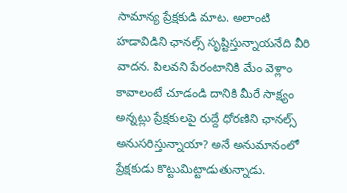సామాన్య ప్రేక్షకుడి మాట. అలాంటి హడావిడిని ఛానల్స్ సృష్టిస్తున్నాయనేది వీరి వాదన. పిలవని పేరంటానికి మేం వెళ్లాం కావాలంటే చూడండి దానికి మీరే సాక్ష్యం అన్నట్లు ప్రేక్షకులపై రుద్దే ధోరణిని ఛానల్స్ అనుసరిస్తున్నాయా? అనే అనుమానంలో ప్రేక్షకుడు కొట్టుమిట్టాడుతున్నాడు.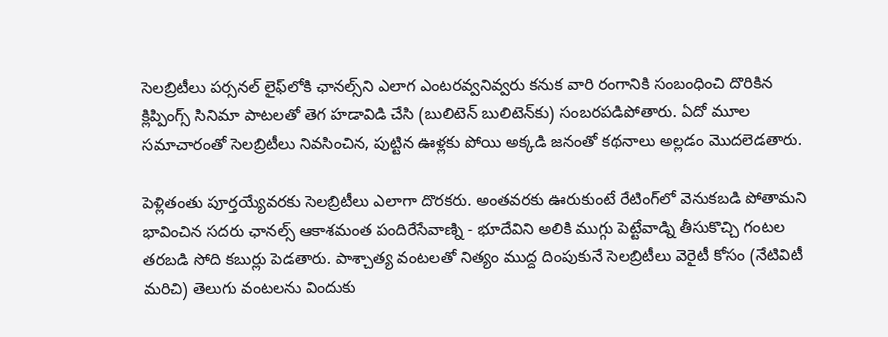సెలబ్రిటీలు పర్సనల్ లైఫ్‌లోకి ఛానల్స్‌ని ఎలాగ ఎంటరవ్వనివ్వరు కనుక వారి రంగానికి సంబంధించి దొరికిన క్లిప్పింగ్స్ సినిమా పాటలతో తెగ హడావిడి చేసి (బులిటెన్ బులిటెన్‌కు) సంబరపడిపోతారు. ఏదో మూల సమాచారంతో సెలబ్రిటీలు నివసించిన, పుట్టిన ఊళ్లకు పోయి అక్కడి జనంతో కథనాలు అల్లడం మొదలెడతారు.

పెళ్లితంతు పూర్తయ్యేవరకు సెలబ్రిటీలు ఎలాగా దొరకరు. అంతవరకు ఊరుకుంటే రేటింగ్‌లో వెనుకబడి పోతామని భావించిన సదరు ఛానల్స్ ఆకాశమంత పందిరేసేవాణ్ని - భూదేవిని అలికి ముగ్గు పెట్టేవాడ్ని తీసుకొచ్చి గంటల తరబడి సోది కబుర్లు పెడతారు. పాశ్చాత్య వంటలతో నిత్యం ముద్ద దింపుకునే సెలబ్రిటీలు వెరైటీ కోసం (నేటివిటీ మరిచి) తెలుగు వంటలను విందుకు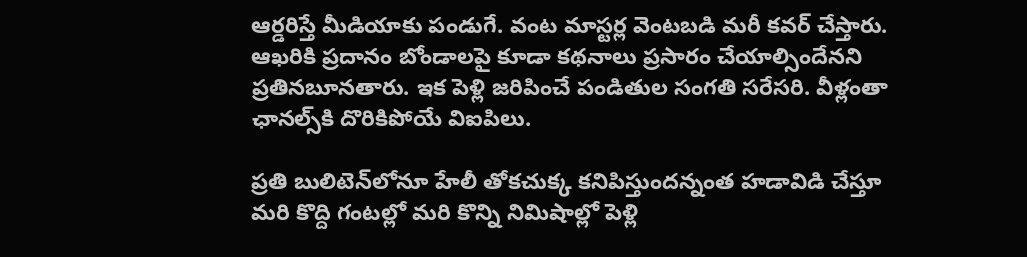ఆర్డరిస్తే మీడియాకు పండుగే. వంట మాస్టర్ల వెంటబడి మరీ కవర్ చేస్తారు. ఆఖరికి ప్రదానం బోండాలపై కూడా కథనాలు ప్రసారం చేయాల్సిందేనని ప్రతినబూనతారు. ఇక పెళ్లి జరిపించే పండితుల సంగతి సరేసరి. వీళ్లంతా ఛానల్స్‌కి దొరికిపోయే విఐపిలు.

ప్రతి బులిటెన్‌లోనూ హేలీ తోకచుక్క కనిపిస్తుందన్నంత హడావిడి చేస్తూ మరి కొద్ది గంటల్లో మరి కొన్ని నిమిషాల్లో పెళ్లి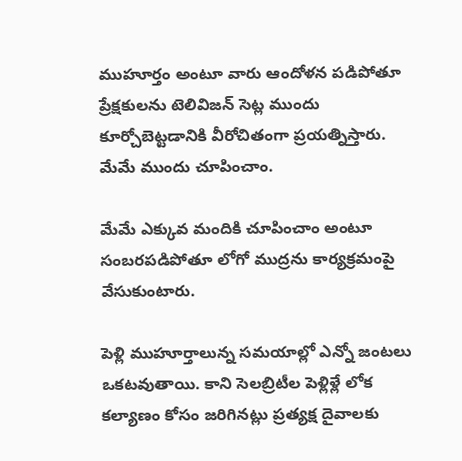ముహూర్తం అంటూ వారు ఆందోళన పడిపోతూ ప్రేక్షకులను టెలివిజన్ సెట్ల ముందు కూర్చోబెట్టడానికి వీరోచితంగా ప్రయత్నిస్తారు. మేమే ముందు చూపించాం.

మేమే ఎక్కువ మందికి చూపించాం అంటూ సంబరపడిపోతూ లోగో ముద్రను కార్యక్రమంపై వేసుకుంటారు.

పెళ్లి ముహూర్తాలున్న సమయాల్లో ఎన్నో జంటలు ఒకటవుతాయి. కాని సెలబ్రిటీల పెళ్లిళ్లే లోక కల్యాణం కోసం జరిగినట్లు ప్రత్యక్ష దైవాలకు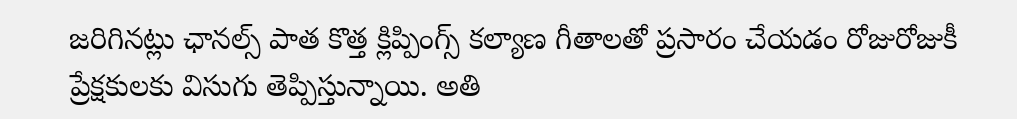జరిగినట్లు ఛానల్స్ పాత కొత్త క్లిప్పింగ్స్ కల్యాణ గీతాలతో ప్రసారం చేయడం రోజురోజుకీ ప్రేక్షకులకు విసుగు తెప్పిస్తున్నాయి. అతి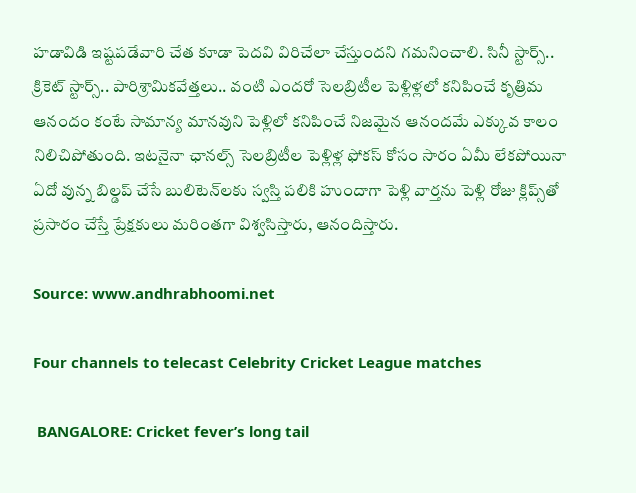హడావిడి ఇష్టపడేవారి చేత కూడా పెదవి విరిచేలా చేస్తుందని గమనించాలి. సినీ స్టార్స్.. క్రికెట్ స్టార్స్.. పారిశ్రామికవేత్తలు.. వంటి ఎందరో సెలబ్రిటీల పెళ్లిళ్లలో కనిపించే కృత్రిమ ఆనందం కంటే సామాన్య మానవుని పెళ్లిలో కనిపించే నిజమైన ఆనందమే ఎక్కువ కాలం నిలిచిపోతుంది. ఇటనైనా ఛానల్స్ సెలబ్రిటీల పెళ్లిళ్ల ఫోకస్ కోసం సారం ఏమీ లేకపోయినా ఏదో వున్న బిల్డప్ చేసే బులిటెన్‌లకు స్వస్తి పలికి హుందాగా పెళ్లి వార్తను పెళ్లి రోజు క్లిప్స్‌తో ప్రసారం చేస్తే ప్రేక్షకులు మరింతగా విశ్వసిస్తారు, ఆనందిస్తారు.

Source: www.andhrabhoomi.net

Four channels to telecast Celebrity Cricket League matches

 BANGALORE: Cricket fever’s long tail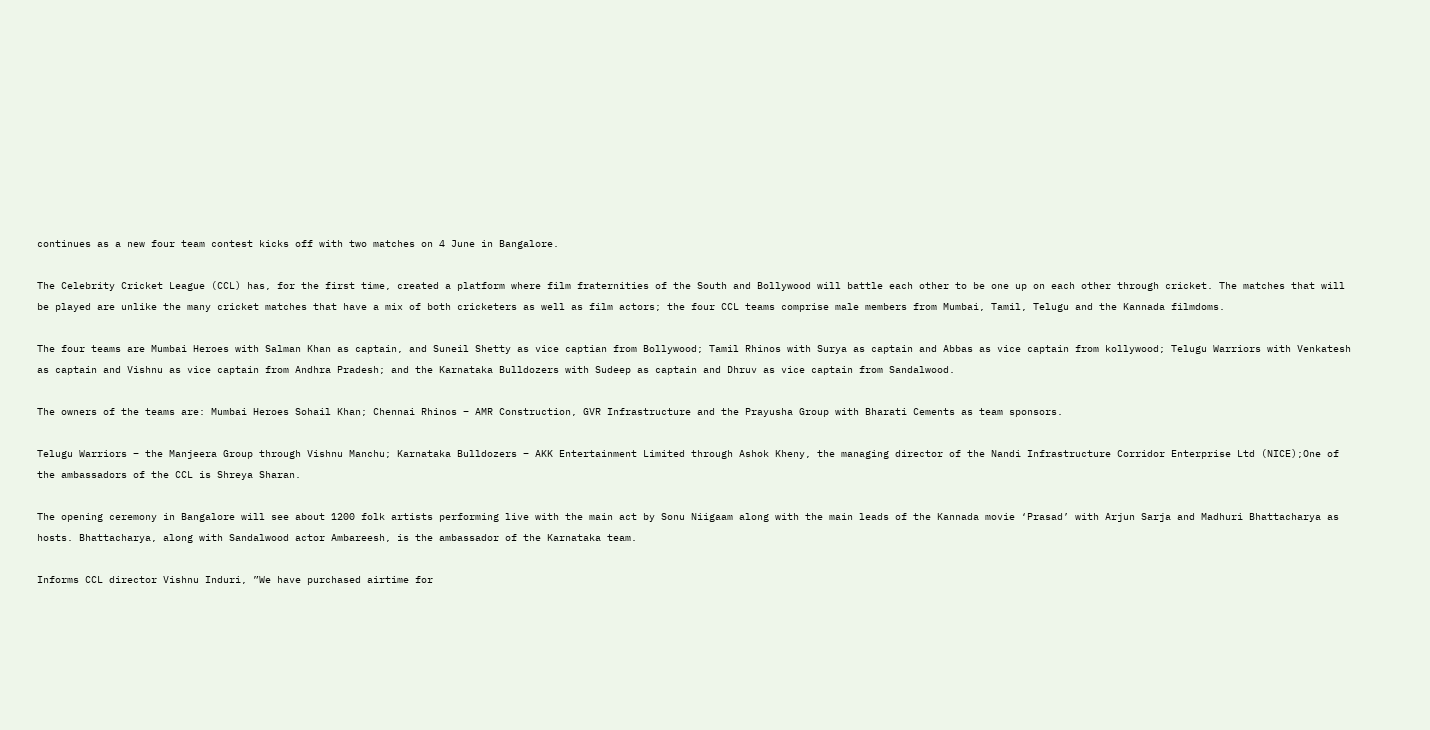continues as a new four team contest kicks off with two matches on 4 June in Bangalore.

The Celebrity Cricket League (CCL) has, for the first time, created a platform where film fraternities of the South and Bollywood will battle each other to be one up on each other through cricket. The matches that will be played are unlike the many cricket matches that have a mix of both cricketers as well as film actors; the four CCL teams comprise male members from Mumbai, Tamil, Telugu and the Kannada filmdoms.

The four teams are Mumbai Heroes with Salman Khan as captain, and Suneil Shetty as vice captian from Bollywood; Tamil Rhinos with Surya as captain and Abbas as vice captain from kollywood; Telugu Warriors with Venkatesh as captain and Vishnu as vice captain from Andhra Pradesh; and the Karnataka Bulldozers with Sudeep as captain and Dhruv as vice captain from Sandalwood.

The owners of the teams are: Mumbai Heroes Sohail Khan; Chennai Rhinos – AMR Construction, GVR Infrastructure and the Prayusha Group with Bharati Cements as team sponsors.

Telugu Warriors – the Manjeera Group through Vishnu Manchu; Karnataka Bulldozers – AKK Entertainment Limited through Ashok Kheny, the managing director of the Nandi Infrastructure Corridor Enterprise Ltd (NICE);One of the ambassadors of the CCL is Shreya Sharan.

The opening ceremony in Bangalore will see about 1200 folk artists performing live with the main act by Sonu Niigaam along with the main leads of the Kannada movie ‘Prasad’ with Arjun Sarja and Madhuri Bhattacharya as hosts. Bhattacharya, along with Sandalwood actor Ambareesh, is the ambassador of the Karnataka team.

Informs CCL director Vishnu Induri, ”We have purchased airtime for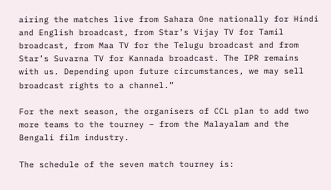airing the matches live from Sahara One nationally for Hindi and English broadcast, from Star’s Vijay TV for Tamil broadcast, from Maa TV for the Telugu broadcast and from Star’s Suvarna TV for Kannada broadcast. The IPR remains with us. Depending upon future circumstances, we may sell broadcast rights to a channel.”

For the next season, the organisers of CCL plan to add two more teams to the tourney – from the Malayalam and the Bengali film industry.

The schedule of the seven match tourney is: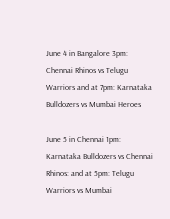June 4 in Bangalore 3pm: Chennai Rhinos vs Telugu Warriors and at 7pm: Karnataka Bulldozers vs Mumbai Heroes

June 5 in Chennai 1pm: Karnataka Bulldozers vs Chennai Rhinos: and at 5pm: Telugu Warriors vs Mumbai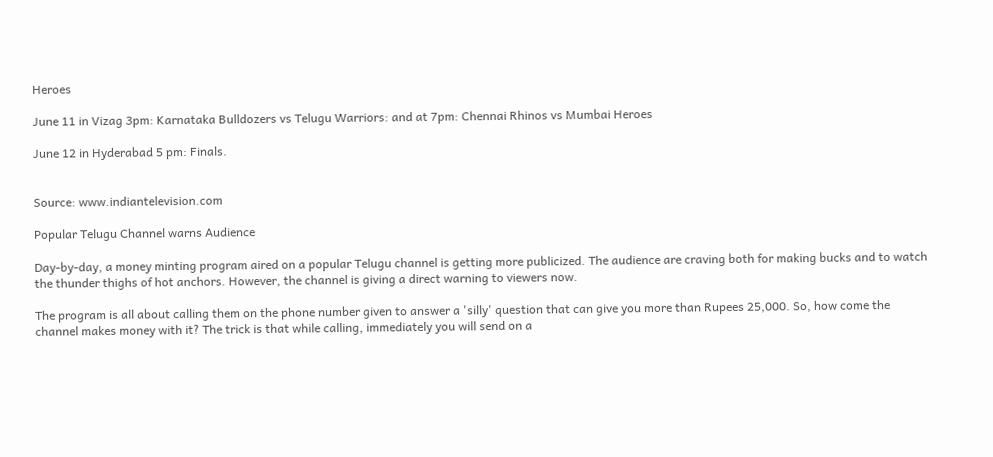Heroes

June 11 in Vizag 3pm: Karnataka Bulldozers vs Telugu Warriors: and at 7pm: Chennai Rhinos vs Mumbai Heroes

June 12 in Hyderabad 5 pm: Finals.


Source: www.indiantelevision.com

Popular Telugu Channel warns Audience

Day-by-day, a money minting program aired on a popular Telugu channel is getting more publicized. The audience are craving both for making bucks and to watch the thunder thighs of hot anchors. However, the channel is giving a direct warning to viewers now.

The program is all about calling them on the phone number given to answer a 'silly' question that can give you more than Rupees 25,000. So, how come the channel makes money with it? The trick is that while calling, immediately you will send on a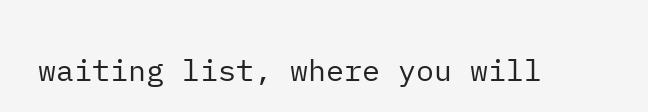waiting list, where you will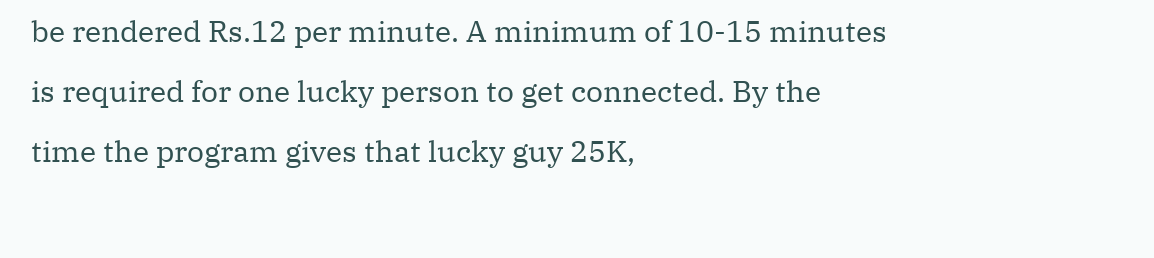be rendered Rs.12 per minute. A minimum of 10-15 minutes is required for one lucky person to get connected. By the time the program gives that lucky guy 25K,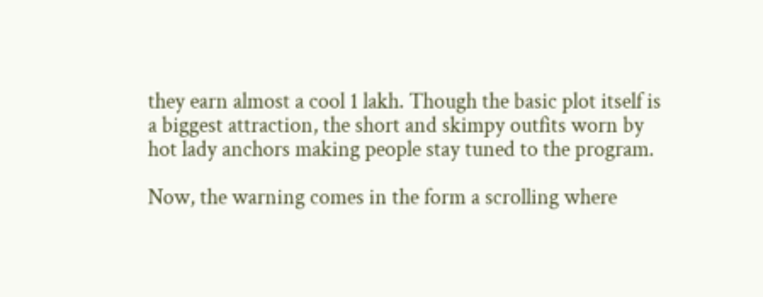they earn almost a cool 1 lakh. Though the basic plot itself is a biggest attraction, the short and skimpy outfits worn by hot lady anchors making people stay tuned to the program.

Now, the warning comes in the form a scrolling where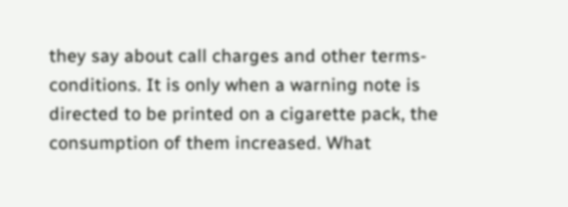they say about call charges and other terms-conditions. It is only when a warning note is directed to be printed on a cigarette pack, the consumption of them increased. What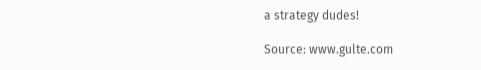a strategy dudes!

Source: www.gulte.com